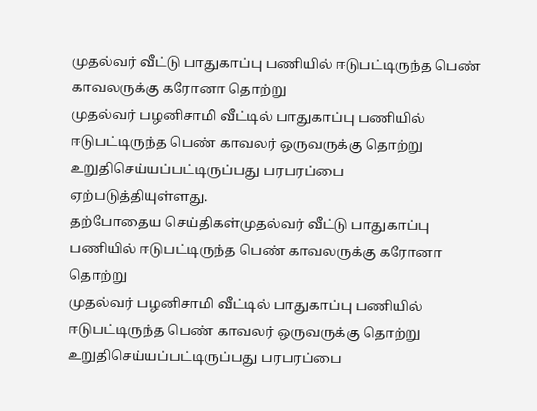முதல்வர் வீட்டு பாதுகாப்பு பணியில் ஈடுபட்டிருந்த பெண் காவலருக்கு கரோனா தொற்று
முதல்வர் பழனிசாமி வீட்டில் பாதுகாப்பு பணியில் ஈடுபட்டிருந்த பெண் காவலர் ஒருவருக்கு தொற்று உறுதிசெய்யப்பட்டிருப்பது பரபரப்பை ஏற்படுத்தியுள்ளது.
தற்போதைய செய்திகள்முதல்வர் வீட்டு பாதுகாப்பு பணியில் ஈடுபட்டிருந்த பெண் காவலருக்கு கரோனா தொற்று
முதல்வர் பழனிசாமி வீட்டில் பாதுகாப்பு பணியில் ஈடுபட்டிருந்த பெண் காவலர் ஒருவருக்கு தொற்று உறுதிசெய்யப்பட்டிருப்பது பரபரப்பை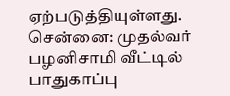ஏற்படுத்தியுள்ளது.
சென்னை: முதல்வர் பழனிசாமி வீட்டில் பாதுகாப்பு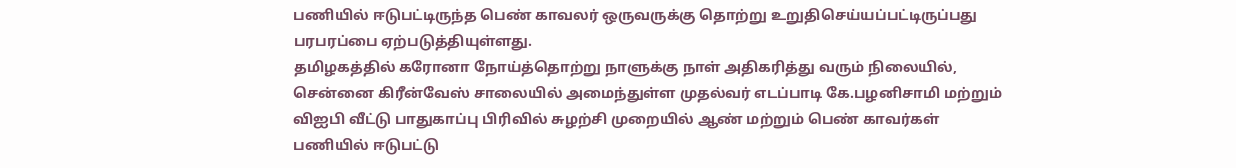பணியில் ஈடுபட்டிருந்த பெண் காவலர் ஒருவருக்கு தொற்று உறுதிசெய்யப்பட்டிருப்பது பரபரப்பை ஏற்படுத்தியுள்ளது.
தமிழகத்தில் கரோனா நோய்த்தொற்று நாளுக்கு நாள் அதிகரித்து வரும் நிலையில், சென்னை கிரீன்வேஸ் சாலையில் அமைந்துள்ள முதல்வர் எடப்பாடி கே.பழனிசாமி மற்றும் விஐபி வீட்டு பாதுகாப்பு பிரிவில் சுழற்சி முறையில் ஆண் மற்றும் பெண் காவர்கள் பணியில் ஈடுபட்டு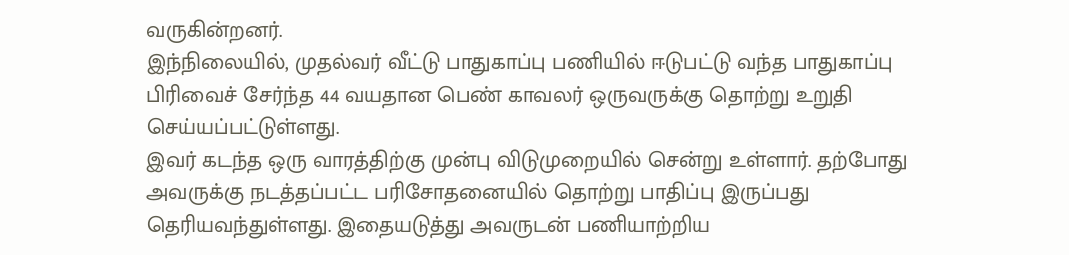வருகின்றனர்.
இந்நிலையில், முதல்வர் வீட்டு பாதுகாப்பு பணியில் ஈடுபட்டு வந்த பாதுகாப்பு பிரிவைச் சேர்ந்த 44 வயதான பெண் காவலர் ஒருவருக்கு தொற்று உறுதி செய்யப்பட்டுள்ளது.
இவர் கடந்த ஒரு வாரத்திற்கு முன்பு விடுமுறையில் சென்று உள்ளார். தற்போது அவருக்கு நடத்தப்பட்ட பரிசோதனையில் தொற்று பாதிப்பு இருப்பது தெரியவந்துள்ளது. இதையடுத்து அவருடன் பணியாற்றிய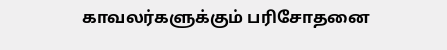காவலர்களுக்கும் பரிசோதனை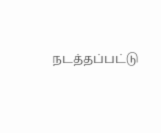நடத்தப்பட்டு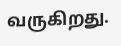வருகிறது.